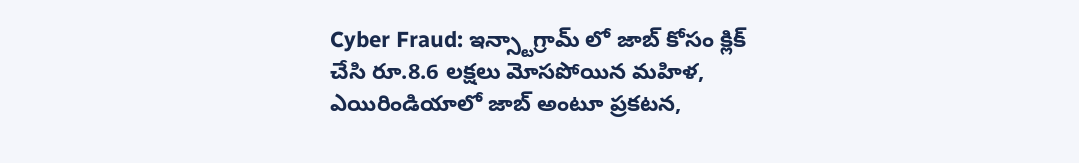Cyber Fraud: ఇన్స్టాగ్రామ్ లో జాబ్ కోసం క్లిక్ చేసి రూ.8.6 లక్షలు మోసపోయిన మహిళ, ఎయిరిండియాలో జాబ్ అంటూ ప్రకటన,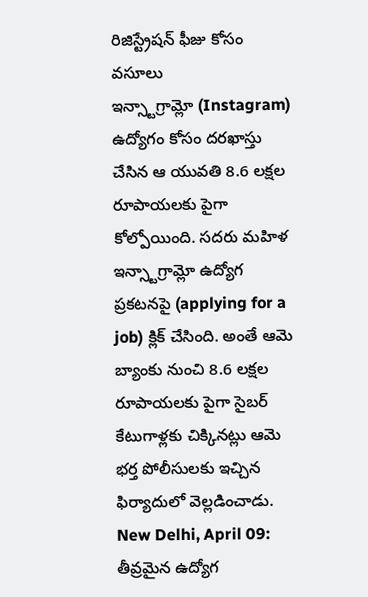రిజిస్ట్రేషన్ ఫీజు కోసం వసూలు
ఇన్స్టాగ్రామ్లో (Instagram) ఉద్యోగం కోసం దరఖాస్తు చేసిన ఆ యువతి 8.6 లక్షల రూపాయలకు పైగా కోల్పోయింది. సదరు మహిళ ఇన్స్టాగ్రామ్లో ఉద్యోగ ప్రకటనపై (applying for a job) క్లిక్ చేసింది. అంతే ఆమె బ్యాంకు నుంచి 8.6 లక్షల రూపాయలకు పైగా సైబర్ కేటుగాళ్లకు చిక్కినట్లు ఆమె భర్త పోలీసులకు ఇచ్చిన ఫిర్యాదులో వెల్లడించాడు.
New Delhi, April 09: తీవ్రమైన ఉద్యోగ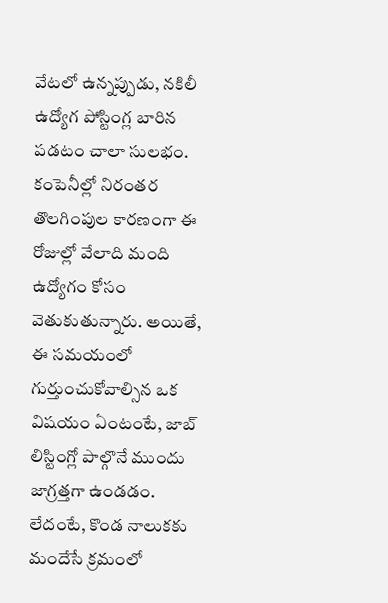వేటలో ఉన్నప్పుడు, నకిలీ ఉద్యోగ పోస్టింగ్ల బారిన పడటం చాలా సులభం. కంపెనీల్లో నిరంతర తొలగింపుల కారణంగా ఈ రోజుల్లో వేలాది మంది ఉద్యోగం కోసం వెతుకుతున్నారు. అయితే, ఈ సమయంలో గుర్తుంచుకోవాల్సిన ఒక విషయం ఏంటంటే, జాబ్ లిస్టింగ్లో పాల్గొనే ముందు జాగ్రత్తగా ఉండడం. లేదంటే, కొండ నాలుకకు మందేసే క్రమంలో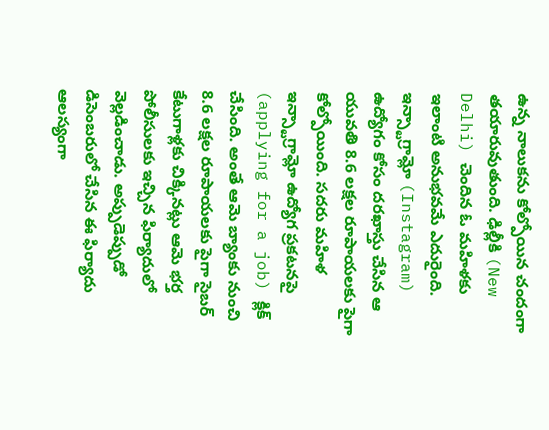ఉన్న నాలుకను కోల్పోయిన చందంగా తయారువుతుంది. ఢిల్లీకి (New Delhi) చెందిన ఓ మహిళకు ఇలాంటి అనుభవమే ఎదురైంది. ఇన్స్టాగ్రామ్లో (Instagram) ఉద్యోగం కోసం దరఖాస్తు చేసిన ఆ యువతి 8.6 లక్షల రూపాయలకు పైగా కోల్పోయింది. సదరు మహిళ ఇన్స్టాగ్రామ్లో ఉద్యోగ ప్రకటనపై (applying for a job) క్లిక్ చేసింది. అంతే ఆమె బ్యాంకు నుంచి 8.6 లక్షల రూపాయలకు పైగా సైబర్ కేటుగాళ్లకు చిక్కినట్లు ఆమె భర్త పోలీసులకు ఇచ్చిన ఫిర్యాదులో వెల్లడించాడు. అప్పుడెప్పుడో డిసెంబరులో చేసిన ఈ ఫిర్యాదు ఆలస్యంగా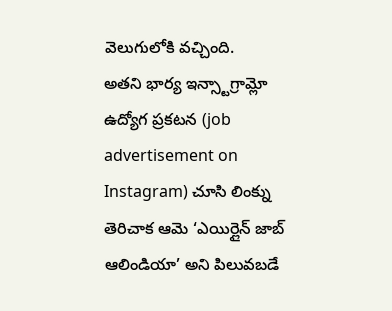వెలుగులోకి వచ్చింది.
అతని భార్య ఇన్స్టాగ్రామ్లో ఉద్యోగ ప్రకటన (job advertisement on Instagram) చూసి లింక్ను తెరిచాక ఆమె ‘ఎయిర్లైన్ జాబ్ ఆలిండియా’ అని పిలువబడే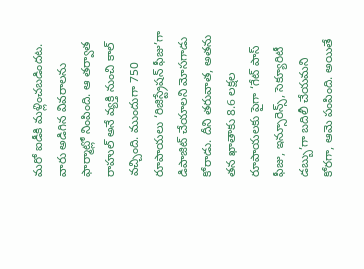మరో ఐడీకి మళ్లించబడిందట. వారు అడిగిన వివరాలను ఫార్మాట్లో నింపింది. ఆ తర్వాత రాహుల్ అనే వ్యక్తి నుంచి కాల్ వచ్చింది. ముందుగా 750 రూపాయలు ‘రిజిస్ట్రేషన్ ఫీజు’గా డిపాజిట్ చేయాలని మోసగాడు కోరాడు. దీని తరువాత, అతను తన ఖాతాకు 8.6 లక్షల రూపాయలకు పైగా ‘గేట్ పాస్ ఫీజు, ఇన్సూరెన్స్, సెక్యూరిటీ డబ్బు’గా బదిలీ చేయమని కోరగా, ఆమె పంపింది. అయితే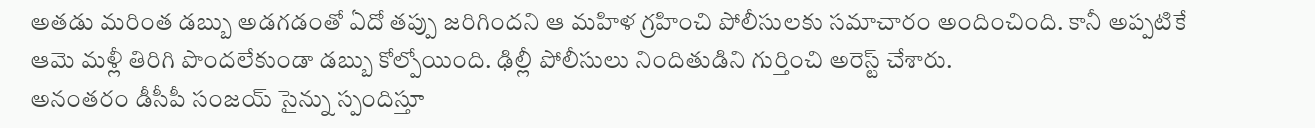అతడు మరింత డబ్బు అడగడంతో ఏదో తప్పు జరిగిందని ఆ మహిళ గ్రహించి పోలీసులకు సమాచారం అందించింది. కానీ అప్పటికే ఆమె మళ్లీ తిరిగి పొందలేకుండా డబ్బు కోల్పోయింది. ఢిల్లీ పోలీసులు నిందితుడిని గుర్తించి అరెస్ట్ చేశారు.
అనంతరం డీసీపీ సంజయ్ సైన్ను స్పందిస్తూ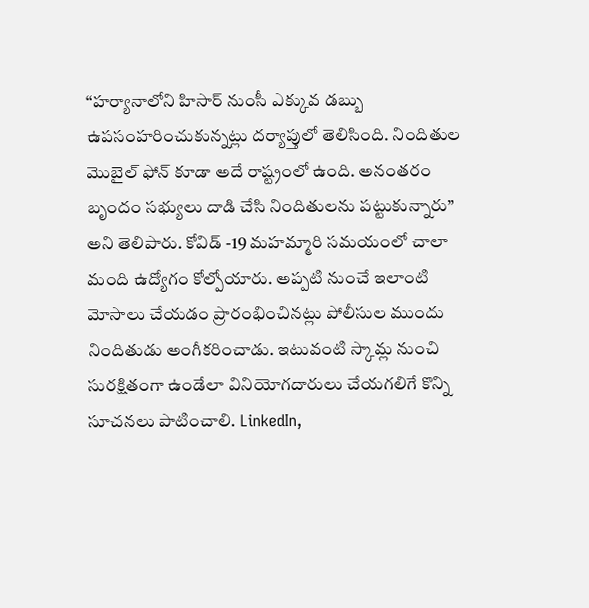“హర్యానాలోని హిసార్ నుంసీ ఎక్కువ డబ్బు ఉపసంహరించుకున్నట్లు దర్యాప్తులో తెలిసింది. నిందితుల మొబైల్ ఫోన్ కూడా అదే రాష్ట్రంలో ఉంది. అనంతరం బృందం సభ్యులు దాడి చేసి నిందితులను పట్టుకున్నారు’’ అని తెలిపారు. కోవిడ్ -19 మహమ్మారి సమయంలో చాలా మంది ఉద్యోగం కోల్పోయారు. అప్పటి నుంచే ఇలాంటి మోసాలు చేయడం ప్రారంభించినట్లు పోలీసుల ముందు నిందితుడు అంగీకరించాడు. ఇటువంటి స్కామ్ల నుంచి సురక్షితంగా ఉండేలా వినియోగదారులు చేయగలిగే కొన్ని సూచనలు పాటించాలి. LinkedIn,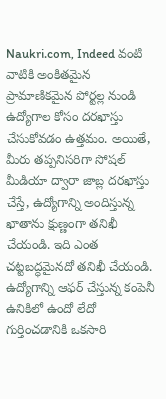Naukri.com, Indeed వంటి వాటికి అంకితమైన ప్రామాణికమైన పోర్టల్ల నుండి ఉద్యోగాల కోసం దరఖాస్తు చేసుకోవడం ఉత్తమం. అయితే, మీరు తప్పనిసరిగా సోషల్ మీడియా ద్వారా జాబ్ల దరఖాస్తు చేస్తే, ఉద్యోగాన్ని అందిస్తున్న ఖాతాను క్షుణ్ణంగా తనిఖీ చేయండి. ఇది ఎంత చట్టబద్ధమైనదో తనిఖీ చేయండి. ఉద్యోగాన్ని ఆఫర్ చేస్తున్న కంపెనీ ఉనికిలో ఉందో లేదో గుర్తించడానికి ఒకసారి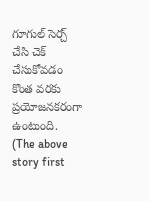గూగుల్ సెర్చ్ చేసి చెక్ చేసుకోవడం కొంత వరకు ప్రయోజనకరంగా ఉంటుంది.
(The above story first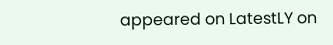appeared on LatestLY on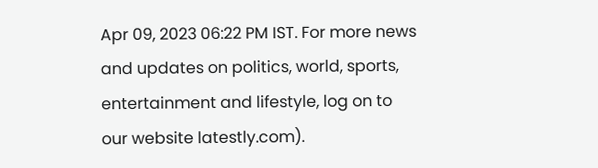Apr 09, 2023 06:22 PM IST. For more news and updates on politics, world, sports, entertainment and lifestyle, log on to our website latestly.com).